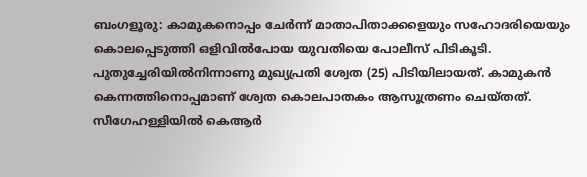ബംഗളൂരു: കാമുകനൊപ്പം ചേർന്ന് മാതാപിതാക്കളെയും സഹോദരിയെയും കൊലപ്പെടുത്തി ഒളിവിൽപോയ യുവതിയെ പോലീസ് പിടികൂടി. പുതുച്ചേരിയിൽനിന്നാണു മുഖ്യപ്രതി ശ്വേത (25) പിടിയിലായത്. കാമുകൻ കെന്നത്തിനൊപ്പമാണ് ശ്വേത കൊലപാതകം ആസൂത്രണം ചെയ്തത്. സീഗേഹള്ളിയിൽ കെആർ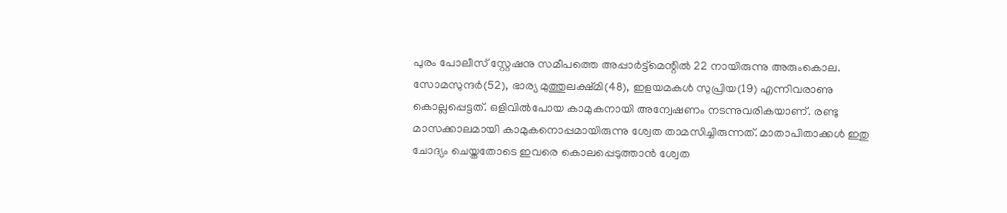പുരം പോലീസ് സ്റ്റേഷനു സമീപത്തെ അപ്പാർട്ട്മെന്റിൽ 22 നായിരുന്നു അരുംകൊല.
സോമസുന്ദർ(52), ഭാര്യ മുത്തുലക്ഷ്മി(48), ഇളയമകൾ സുപ്രിയ(19) എന്നിവരാണു കൊല്ലപ്പെട്ടത്. ഒളിവിൽപോയ കാമുകനായി അന്വേഷണം നടന്നുവരികയാണ്. രണ്ടു മാസക്കാലമായി കാമുകനൊപ്പമായിരുന്നു ശ്വേത താമസിച്ചിരുന്നത്. മാതാപിതാക്കൾ ഇതു ചോദ്യം ചെയ്തതോടെ ഇവരെ കൊലപ്പെടുത്താൻ ശ്വേത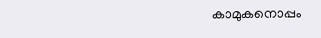കാമുകനൊപ്പം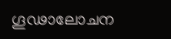ഗൂഢാലോചന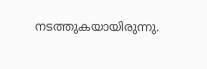നടത്തുകയായിരുന്നു.